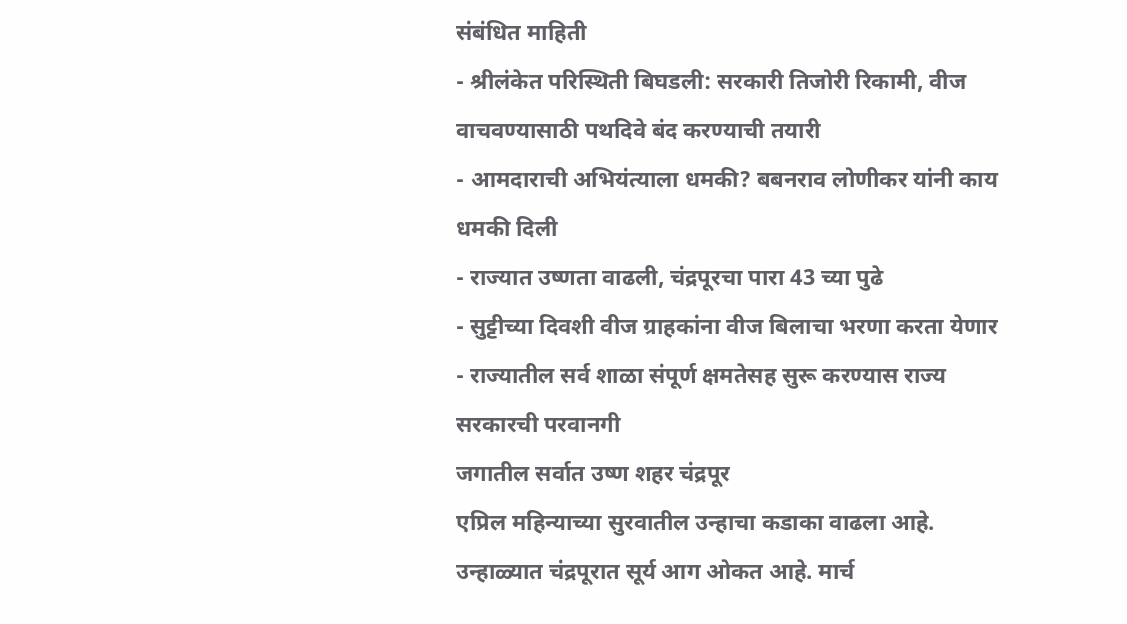संबंधित माहिती
- श्रीलंकेत परिस्थिती बिघडली: सरकारी तिजोरी रिकामी, वीज वाचवण्यासाठी पथदिवे बंद करण्याची तयारी
- आमदाराची अभियंत्याला धमकी? बबनराव लोणीकर यांनी काय धमकी दिली
- राज्यात उष्णता वाढली, चंद्रपूरचा पारा 43 च्या पुढे
- सुट्टीच्या दिवशी वीज ग्राहकांना वीज बिलाचा भरणा करता येणार
- राज्यातील सर्व शाळा संपूर्ण क्षमतेसह सुरू करण्यास राज्य सरकारची परवानगी
जगातील सर्वात उष्ण शहर चंद्रपूर
एप्रिल महिन्याच्या सुरवातील उन्हाचा कडाका वाढला आहे. उन्हाळ्यात चंद्रपूरात सूर्य आग ओकत आहे. मार्च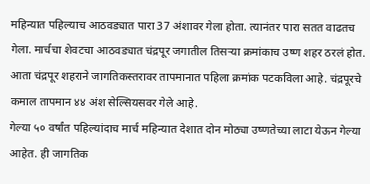महिन्यात पहिल्याच आठवड्यात पारा 37 अंशावर गेला होता. त्यानंतर पारा सतत वाढतच गेला. मार्चचा शेवटचा आठवड्यात चंद्रपूर जगातील तिसऱ्या क्रमांकाच उष्ण शहर ठरलं होत. आता चंद्रपूर शहराने जागतिकस्तरावर तापमानात पहिला क्रमांक पटकविला आहे. चंद्रपूरचे कमाल तापमान ४४ अंश सेल्सियसवर गेले आहे.
गेल्या ५० वर्षांत पहिल्यांदाच मार्च महिन्यात देशात दोन मोठ्या उष्णतेच्या लाटा येऊन गेल्या आहेत. ही जागतिक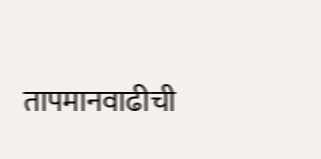तापमानवाढीची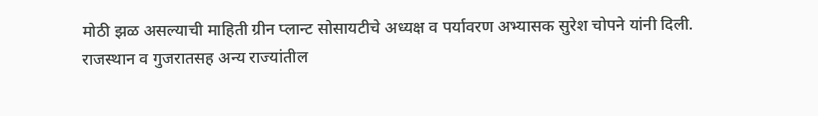मोठी झळ असल्याची माहिती ग्रीन प्लान्ट सोसायटीचे अध्यक्ष व पर्यावरण अभ्यासक सुरेश चोपने यांनी दिली.
राजस्थान व गुजरातसह अन्य राज्यांतील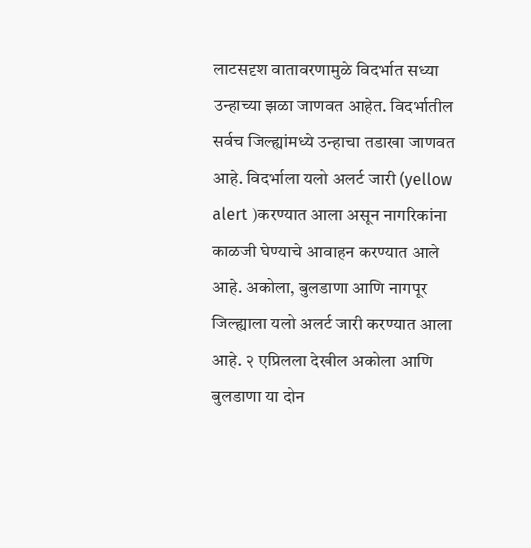लाटसदृश वातावरणामुळे विदर्भात सध्या उन्हाच्या झळा जाणवत आहेत. विदर्भातील सर्वच जिल्ह्यांमध्ये उन्हाचा तडाखा जाणवत आहे. विदर्भाला यलो अलर्ट जारी (yellow alert )करण्यात आला असून नागरिकांना काळजी घेण्याचे आवाहन करण्यात आले आहे. अकोला, बुलडाणा आणि नागपूर जिल्ह्याला यलो अलर्ट जारी करण्यात आला आहे. २ एप्रिलला देखील अकोला आणि बुलडाणा या दोन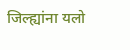जिल्ह्यांना यलो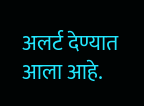अलर्ट देण्यात आला आहे.